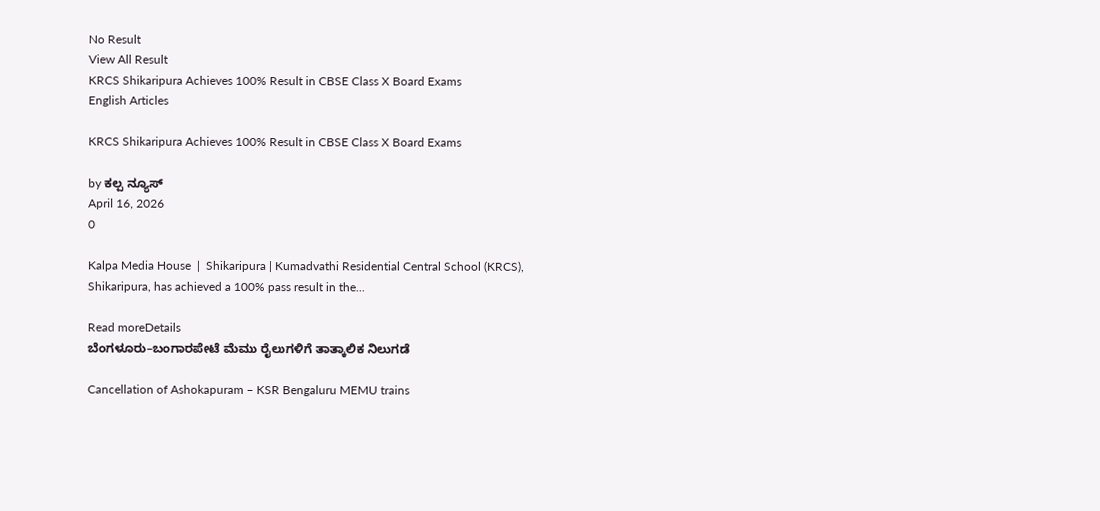No Result
View All Result
KRCS Shikaripura Achieves 100% Result in CBSE Class X Board Exams
English Articles

KRCS Shikaripura Achieves 100% Result in CBSE Class X Board Exams

by ಕಲ್ಪ ನ್ಯೂಸ್
April 16, 2026
0

Kalpa Media House  |  Shikaripura | Kumadvathi Residential Central School (KRCS), Shikaripura, has achieved a 100% pass result in the...

Read moreDetails
ಬೆಂಗಳೂರು–ಬಂಗಾರಪೇಟೆ ಮೆಮು ರೈಲುಗಳಿಗೆ ತಾತ್ಕಾಲಿಕ ನಿಲುಗಡೆ

Cancellation of Ashokapuram – KSR Bengaluru MEMU trains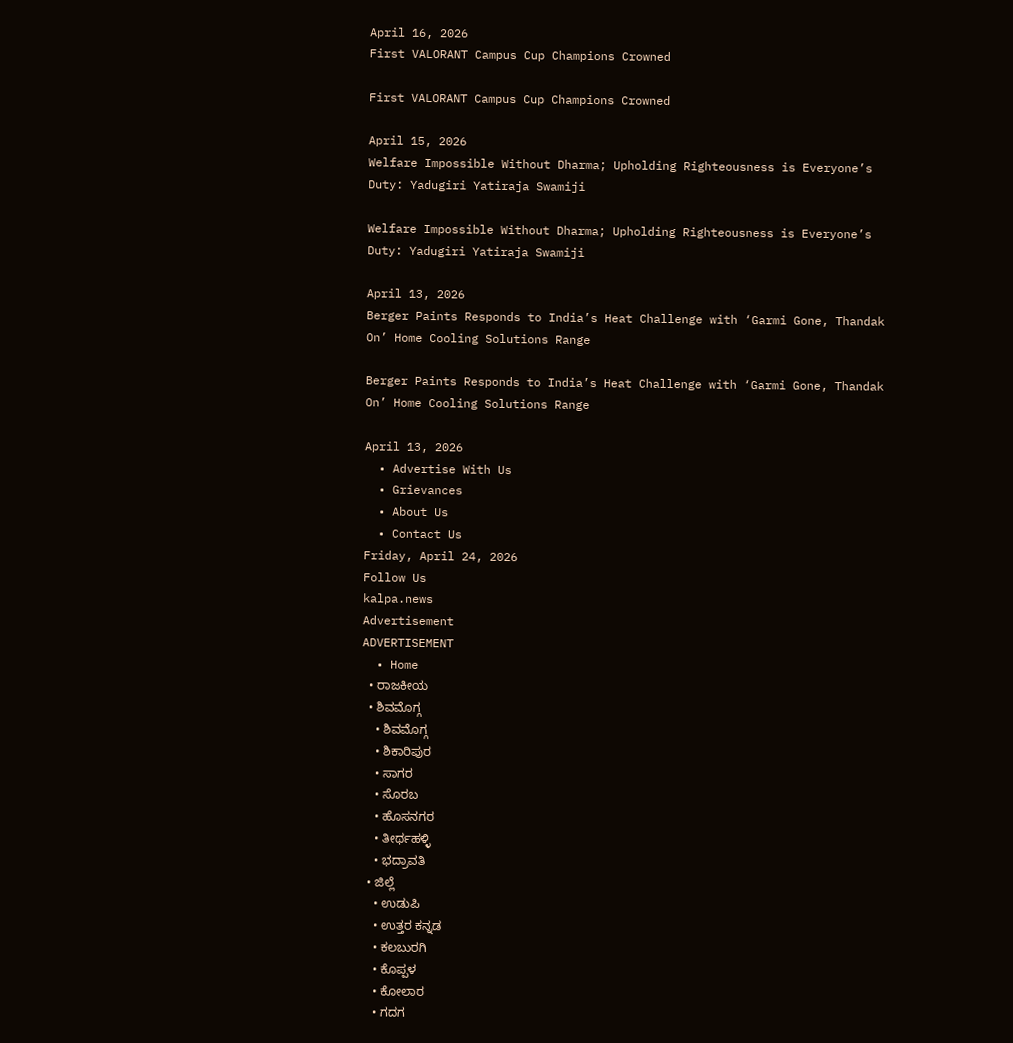April 16, 2026
First VALORANT Campus Cup Champions Crowned

First VALORANT Campus Cup Champions Crowned

April 15, 2026
Welfare Impossible Without Dharma; Upholding Righteousness is Everyone’s Duty: Yadugiri Yatiraja Swamiji

Welfare Impossible Without Dharma; Upholding Righteousness is Everyone’s Duty: Yadugiri Yatiraja Swamiji

April 13, 2026
Berger Paints Responds to India’s Heat Challenge with ‘Garmi Gone, Thandak On’ Home Cooling Solutions Range

Berger Paints Responds to India’s Heat Challenge with ‘Garmi Gone, Thandak On’ Home Cooling Solutions Range

April 13, 2026
  • Advertise With Us
  • Grievances
  • About Us
  • Contact Us
Friday, April 24, 2026
Follow Us
kalpa.news
Advertisement
ADVERTISEMENT
  • Home
  • ರಾಜಕೀಯ
  • ಶಿವಮೊಗ್ಗ
    • ಶಿವಮೊಗ್ಗ
    • ಶಿಕಾರಿಪುರ
    • ಸಾಗರ
    • ಸೊರಬ
    • ಹೊಸನಗರ
    • ತೀರ್ಥಹಳ್ಳಿ
    • ಭದ್ರಾವತಿ
  • ಜಿಲ್ಲೆ
    • ಉಡುಪಿ
    • ಉತ್ತರ ಕನ್ನಡ
    • ಕಲಬುರಗಿ
    • ಕೊಪ್ಪಳ
    • ಕೋಲಾರ
    • ಗದಗ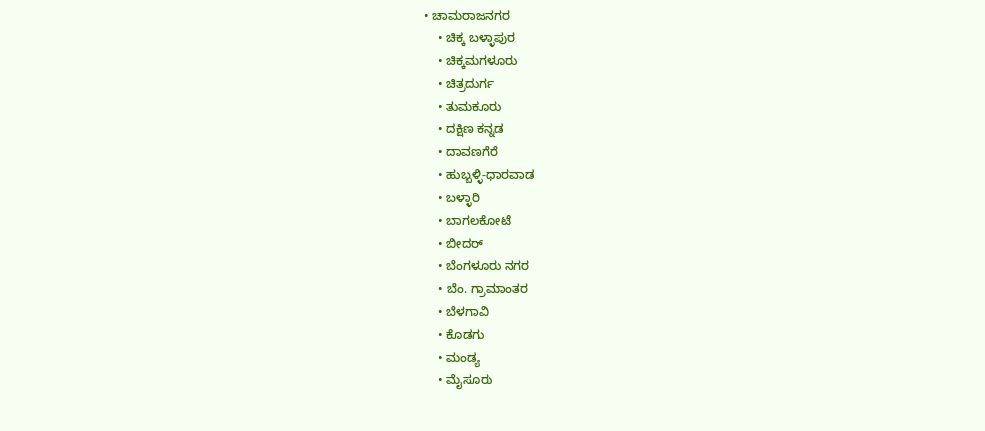• ಚಾಮರಾಜನಗರ
    • ಚಿಕ್ಕ ಬಳ್ಳಾಪುರ
    • ಚಿಕ್ಕಮಗಳೂರು
    • ಚಿತ್ರದುರ್ಗ
    • ತುಮಕೂರು
    • ದಕ್ಷಿಣ ಕನ್ನಡ
    • ದಾವಣಗೆರೆ
    • ಹುಬ್ಬಳ್ಳಿ-ಧಾರವಾಡ
    • ಬಳ್ಳಾರಿ
    • ಬಾಗಲಕೋಟೆ
    • ಬೀದರ್
    • ಬೆಂಗಳೂರು ನಗರ
    • ಬೆಂ. ಗ್ರಾಮಾಂತರ
    • ಬೆಳಗಾವಿ
    • ಕೊಡಗು
    • ಮಂಡ್ಯ
    • ಮೈಸೂರು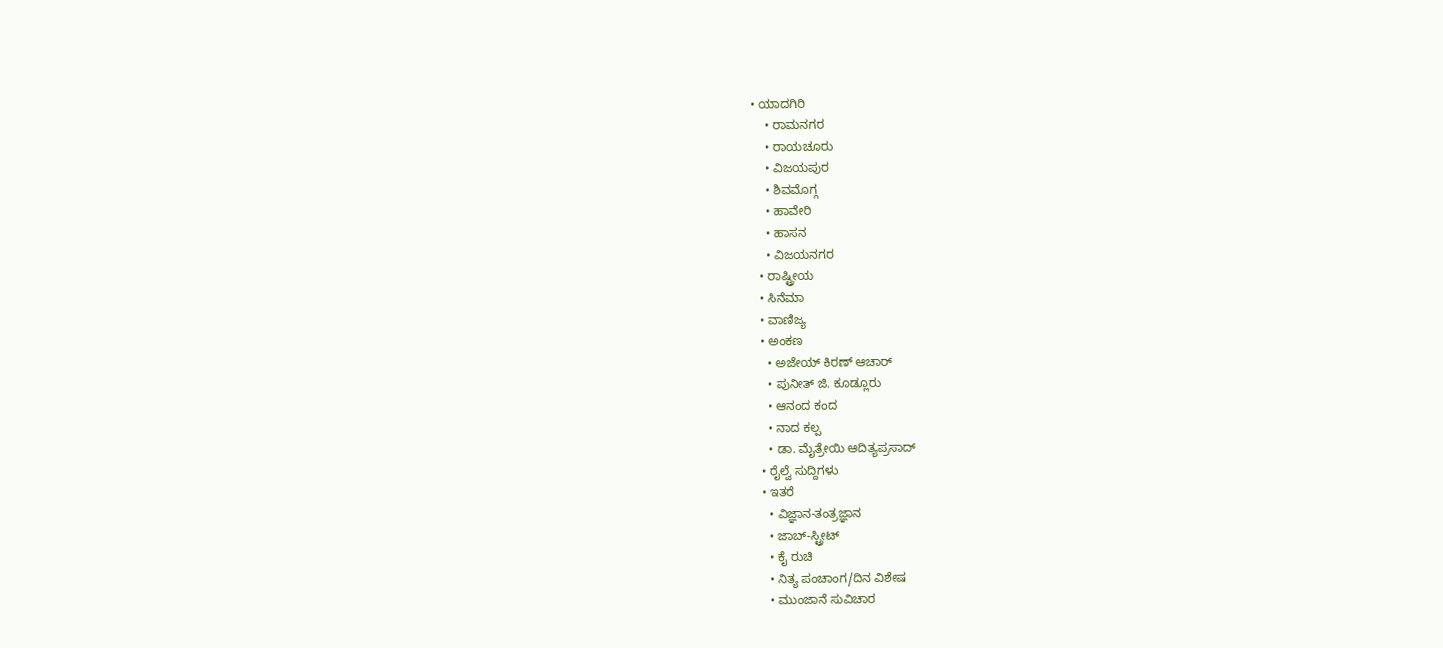• ಯಾದಗಿರಿ
    • ರಾಮನಗರ
    • ರಾಯಚೂರು
    • ವಿಜಯಪುರ
    • ಶಿವಮೊಗ್ಗ
    • ಹಾವೇರಿ
    • ಹಾಸನ
    • ವಿಜಯನಗರ
  • ರಾಷ್ಟ್ರೀಯ
  • ಸಿನೆಮಾ
  • ವಾಣಿಜ್ಯ
  • ಅಂಕಣ
    • ಅಜೇಯ್ ಕಿರಣ್ ಆಚಾರ್
    • ಪುನೀತ್ ಜಿ. ಕೂಡ್ಲೂರು
    • ಆನಂದ ಕಂದ
    • ನಾದ ಕಲ್ಪ
    • ಡಾ. ಮೈತ್ರೇಯಿ ಆದಿತ್ಯಪ್ರಸಾದ್
  • ರೈಲ್ವೆ ಸುದ್ದಿಗಳು
  • ಇತರೆ
    • ವಿಜ್ಞಾನ-ತಂತ್ರಜ್ಞಾನ
    • ಜಾಬ್-ಸ್ಟ್ರೀಟ್
    • ಕೈ ರುಚಿ
    • ನಿತ್ಯ ಪಂಚಾಂಗ/ದಿನ ವಿಶೇಷ
    • ಮುಂಜಾನೆ ಸುವಿಚಾರ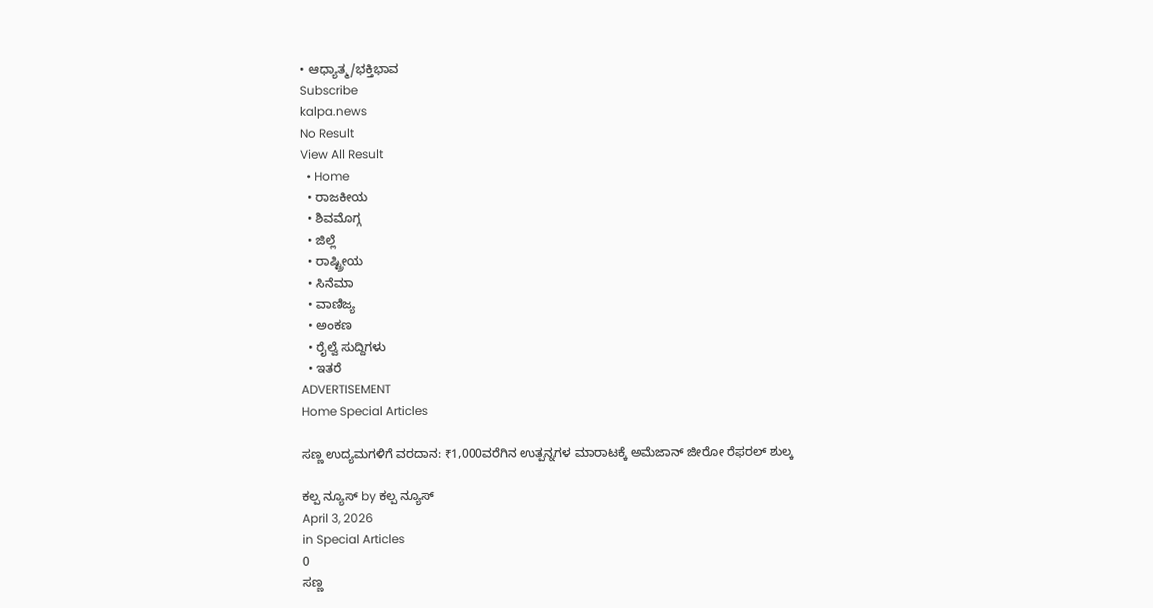• ಆಧ್ಯಾತ್ಮ/ಭಕ್ತಿಭಾವ
Subscribe
kalpa.news
No Result
View All Result
  • Home
  • ರಾಜಕೀಯ
  • ಶಿವಮೊಗ್ಗ
  • ಜಿಲ್ಲೆ
  • ರಾಷ್ಟ್ರೀಯ
  • ಸಿನೆಮಾ
  • ವಾಣಿಜ್ಯ
  • ಅಂಕಣ
  • ರೈಲ್ವೆ ಸುದ್ದಿಗಳು
  • ಇತರೆ
ADVERTISEMENT
Home Special Articles

ಸಣ್ಣ ಉದ್ಯಮಗಳಿಗೆ ವರದಾನ: ₹1,000ವರೆಗಿನ ಉತ್ಪನ್ನಗಳ ಮಾರಾಟಕ್ಕೆ ಅಮೆಜಾನ್ ಜೀರೋ ರೆಫರಲ್ ಶುಲ್ಕ

ಕಲ್ಪ ನ್ಯೂಸ್ by ಕಲ್ಪ ನ್ಯೂಸ್
April 3, 2026
in Special Articles
0
ಸಣ್ಣ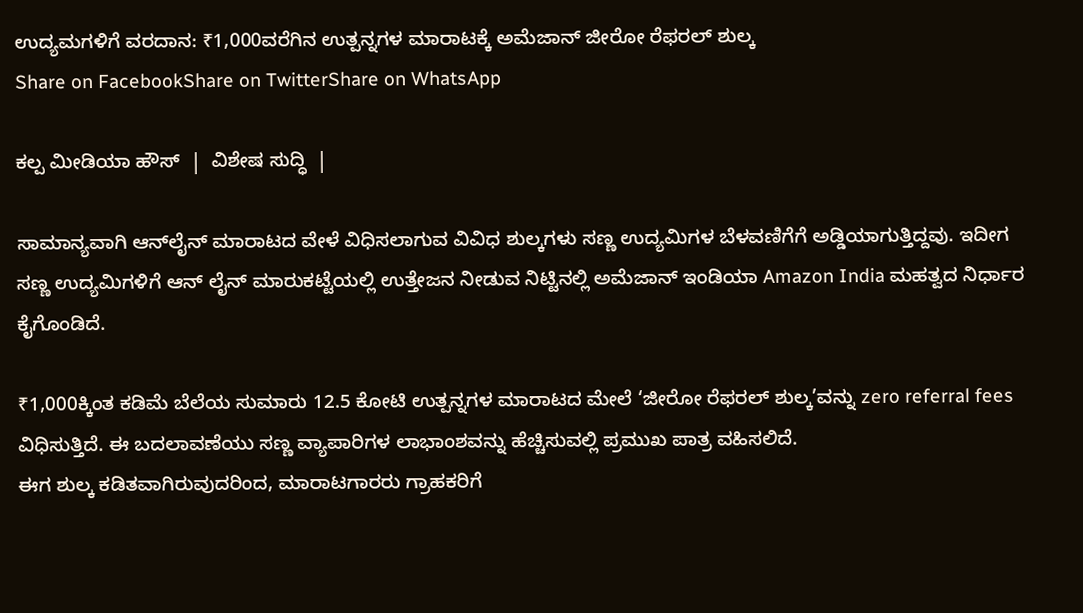ಉದ್ಯಮಗಳಿಗೆ ವರದಾನ: ₹1,000ವರೆಗಿನ ಉತ್ಪನ್ನಗಳ ಮಾರಾಟಕ್ಕೆ ಅಮೆಜಾನ್ ಜೀರೋ ರೆಫರಲ್ ಶುಲ್ಕ
Share on FacebookShare on TwitterShare on WhatsApp

ಕಲ್ಪ ಮೀಡಿಯಾ ಹೌಸ್  |  ವಿಶೇಷ ಸುದ್ಧಿ  |

ಸಾಮಾನ್ಯವಾಗಿ ಆನ್‌ಲೈನ್ ಮಾರಾಟದ ವೇಳೆ ವಿಧಿಸಲಾಗುವ ವಿವಿಧ ಶುಲ್ಕಗಳು ಸಣ್ಣ ಉದ್ಯಮಿಗಳ ಬೆಳವಣಿಗೆಗೆ ಅಡ್ಡಿಯಾಗುತ್ತಿದ್ದವು. ಇದೀಗ ಸಣ್ಣ ಉದ್ಯಮಿಗಳಿಗೆ ಆನ್‌ ಲೈನ್ ಮಾರುಕಟ್ಟೆಯಲ್ಲಿ ಉತ್ತೇಜನ ನೀಡುವ ನಿಟ್ಟಿನಲ್ಲಿ ಅಮೆಜಾನ್ ಇಂಡಿಯಾ Amazon India ಮಹತ್ವದ ನಿರ್ಧಾರ ಕೈಗೊಂಡಿದೆ.

₹1,000ಕ್ಕಿಂತ ಕಡಿಮೆ ಬೆಲೆಯ ಸುಮಾರು 12.5 ಕೋಟಿ ಉತ್ಪನ್ನಗಳ ಮಾರಾಟದ ಮೇಲೆ ‘ಜೀರೋ ರೆಫರಲ್ ಶುಲ್ಕ’ವನ್ನು zero referral fees ವಿಧಿಸುತ್ತಿದೆ. ಈ ಬದಲಾವಣೆಯು ಸಣ್ಣ ವ್ಯಾಪಾರಿಗಳ ಲಾಭಾಂಶವನ್ನು ಹೆಚ್ಚಿಸುವಲ್ಲಿ ಪ್ರಮುಖ ಪಾತ್ರ ವಹಿಸಲಿದೆ.
ಈಗ ಶುಲ್ಕ ಕಡಿತವಾಗಿರುವುದರಿಂದ, ಮಾರಾಟಗಾರರು ಗ್ರಾಹಕರಿಗೆ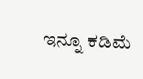ಇನ್ನೂ ಕಡಿಮೆ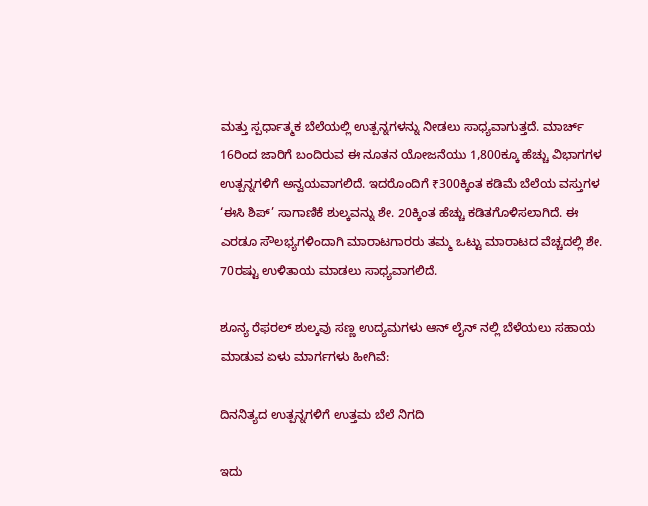ಮತ್ತು ಸ್ಪರ್ಧಾತ್ಮಕ ಬೆಲೆಯಲ್ಲಿ ಉತ್ಪನ್ನಗಳನ್ನು ನೀಡಲು ಸಾಧ್ಯವಾಗುತ್ತದೆ. ಮಾರ್ಚ್ 16ರಿಂದ ಜಾರಿಗೆ ಬಂದಿರುವ ಈ ನೂತನ ಯೋಜನೆಯು 1,800ಕ್ಕೂ ಹೆಚ್ಚು ವಿಭಾಗಗಳ ಉತ್ಪನ್ನಗಳಿಗೆ ಅನ್ವಯವಾಗಲಿದೆ. ಇದರೊಂದಿಗೆ ₹300ಕ್ಕಿಂತ ಕಡಿಮೆ ಬೆಲೆಯ ವಸ್ತುಗಳ ‘ಈಸಿ ಶಿಪ್’ ಸಾಗಾಣಿಕೆ ಶುಲ್ಕವನ್ನು ಶೇ. 20ಕ್ಕಿಂತ ಹೆಚ್ಚು ಕಡಿತಗೊಳಿಸಲಾಗಿದೆ. ಈ ಎರಡೂ ಸೌಲಭ್ಯಗಳಿಂದಾಗಿ ಮಾರಾಟಗಾರರು ತಮ್ಮ ಒಟ್ಟು ಮಾರಾಟದ ವೆಚ್ಚದಲ್ಲಿ ಶೇ. 70ರಷ್ಟು ಉಳಿತಾಯ ಮಾಡಲು ಸಾಧ್ಯವಾಗಲಿದೆ.

ಶೂನ್ಯ ರೆಫರಲ್ ಶುಲ್ಕವು ಸಣ್ಣ ಉದ್ಯಮಗಳು ಆನ್‌ ಲೈನ್‌ ನಲ್ಲಿ ಬೆಳೆಯಲು ಸಹಾಯ ಮಾಡುವ ಏಳು ಮಾರ್ಗಗಳು ಹೀಗಿವೆ:

ದಿನನಿತ್ಯದ ಉತ್ಪನ್ನಗಳಿಗೆ ಉತ್ತಮ ಬೆಲೆ ನಿಗದಿ

ಇದು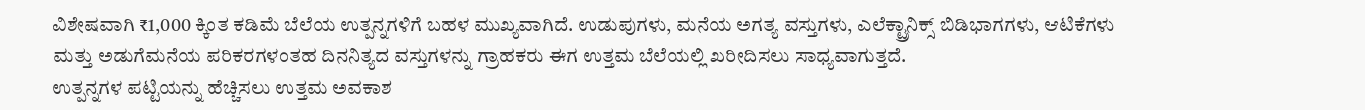ವಿಶೇಷವಾಗಿ ₹1,000 ಕ್ಕಿಂತ ಕಡಿಮೆ ಬೆಲೆಯ ಉತ್ಪನ್ನಗಳಿಗೆ ಬಹಳ ಮುಖ್ಯವಾಗಿದೆ. ಉಡುಪುಗಳು, ಮನೆಯ ಅಗತ್ಯ ವಸ್ತುಗಳು, ಎಲೆಕ್ಟ್ರಾನಿಕ್ಸ್ ಬಿಡಿಭಾಗಗಳು, ಆಟಿಕೆಗಳು ಮತ್ತು ಅಡುಗೆಮನೆಯ ಪರಿಕರಗಳಂತಹ ದಿನನಿತ್ಯದ ವಸ್ತುಗಳನ್ನು ಗ್ರಾಹಕರು ಈಗ ಉತ್ತಮ ಬೆಲೆಯಲ್ಲಿ ಖರೀದಿಸಲು ಸಾಧ್ಯವಾಗುತ್ತದೆ.
ಉತ್ಪನ್ನಗಳ ಪಟ್ಟಿಯನ್ನು ಹೆಚ್ಚಿಸಲು ಉತ್ತಮ ಅವಕಾಶ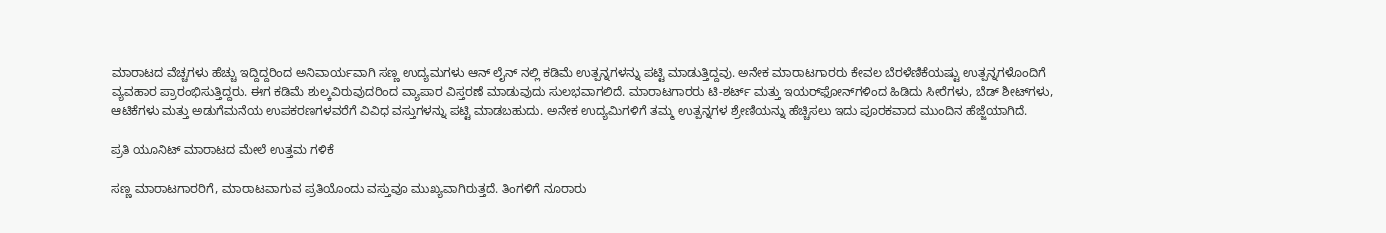ಮಾರಾಟದ ವೆಚ್ಚಗಳು ಹೆಚ್ಚು ಇದ್ದಿದ್ದರಿಂದ ಅನಿವಾರ್ಯವಾಗಿ ಸಣ್ಣ ಉದ್ಯಮಗಳು ಆನ್‌ ಲೈನ್‌ ನಲ್ಲಿ ಕಡಿಮೆ ಉತ್ಪನ್ನಗಳನ್ನು ಪಟ್ಟಿ ಮಾಡುತ್ತಿದ್ದವು. ಅನೇಕ ಮಾರಾಟಗಾರರು ಕೇವಲ ಬೆರಳೆಣಿಕೆಯಷ್ಟು ಉತ್ಪನ್ನಗಳೊಂದಿಗೆ ವ್ಯವಹಾರ ಪ್ರಾರಂಭಿಸುತ್ತಿದ್ದರು. ಈಗ ಕಡಿಮೆ ಶುಲ್ಕವಿರುವುದರಿಂದ ವ್ಯಾಪಾರ ವಿಸ್ತರಣೆ ಮಾಡುವುದು ಸುಲಭವಾಗಲಿದೆ. ಮಾರಾಟಗಾರರು ಟಿ-ಶರ್ಟ್ ಮತ್ತು ಇಯರ್‌ಫೋನ್‌ಗಳಿಂದ ಹಿಡಿದು ಸೀರೆಗಳು, ಬೆಡ್ ಶೀಟ್‌ಗಳು, ಆಟಿಕೆಗಳು ಮತ್ತು ಅಡುಗೆಮನೆಯ ಉಪಕರಣಗಳವರೆಗೆ ವಿವಿಧ ವಸ್ತುಗಳನ್ನು ಪಟ್ಟಿ ಮಾಡಬಹುದು. ಅನೇಕ ಉದ್ಯಮಿಗಳಿಗೆ ತಮ್ಮ ಉತ್ಪನ್ನಗಳ ಶ್ರೇಣಿಯನ್ನು ಹೆಚ್ಚಿಸಲು ಇದು ಪೂರಕವಾದ ಮುಂದಿನ ಹೆಜ್ಜೆಯಾಗಿದೆ.

ಪ್ರತಿ ಯೂನಿಟ್ ಮಾರಾಟದ ಮೇಲೆ ಉತ್ತಮ ಗಳಿಕೆ

ಸಣ್ಣ ಮಾರಾಟಗಾರರಿಗೆ, ಮಾರಾಟವಾಗುವ ಪ್ರತಿಯೊಂದು ವಸ್ತುವೂ ಮುಖ್ಯವಾಗಿರುತ್ತದೆ. ತಿಂಗಳಿಗೆ ನೂರಾರು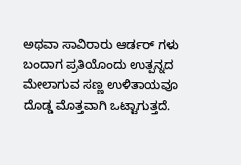ಅಥವಾ ಸಾವಿರಾರು ಆರ್ಡರ್‌ ಗಳು ಬಂದಾಗ ಪ್ರತಿಯೊಂದು ಉತ್ಪನ್ನದ ಮೇಲಾಗುವ ಸಣ್ಣ ಉಳಿತಾಯವೂ ದೊಡ್ಡ ಮೊತ್ತವಾಗಿ ಒಟ್ಟಾಗುತ್ತದೆ.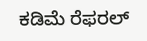ಕಡಿಮೆ ರೆಫರಲ್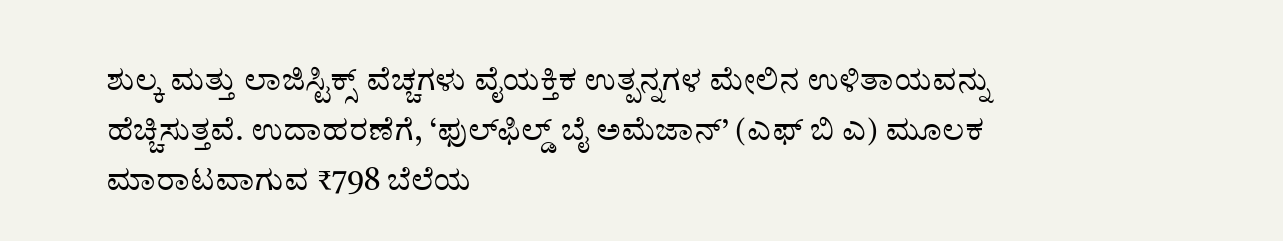ಶುಲ್ಕ ಮತ್ತು ಲಾಜಿಸ್ಟಿಕ್ಸ್ ವೆಚ್ಚಗಳು ವೈಯಕ್ತಿಕ ಉತ್ಪನ್ನಗಳ ಮೇಲಿನ ಉಳಿತಾಯವನ್ನು ಹೆಚ್ಚಿಸುತ್ತವೆ. ಉದಾಹರಣೆಗೆ, ‘ಫುಲ್‌ಫಿಲ್ಡ್ ಬೈ ಅಮೆಜಾನ್’ (ಎಫ್ ಬಿ ಎ) ಮೂಲಕ ಮಾರಾಟವಾಗುವ ₹798 ಬೆಲೆಯ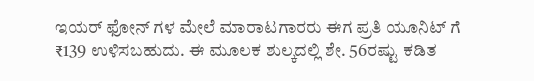ಇಯರ್‌ ಫೋನ್‌ ಗಳ ಮೇಲೆ ಮಾರಾಟಗಾರರು ಈಗ ಪ್ರತಿ ಯೂನಿಟ್‌ ಗೆ ₹139 ಉಳಿಸಬಹುದು. ಈ ಮೂಲಕ ಶುಲ್ಕದಲ್ಲಿ ಶೇ. 56ರಷ್ಟು ಕಡಿತ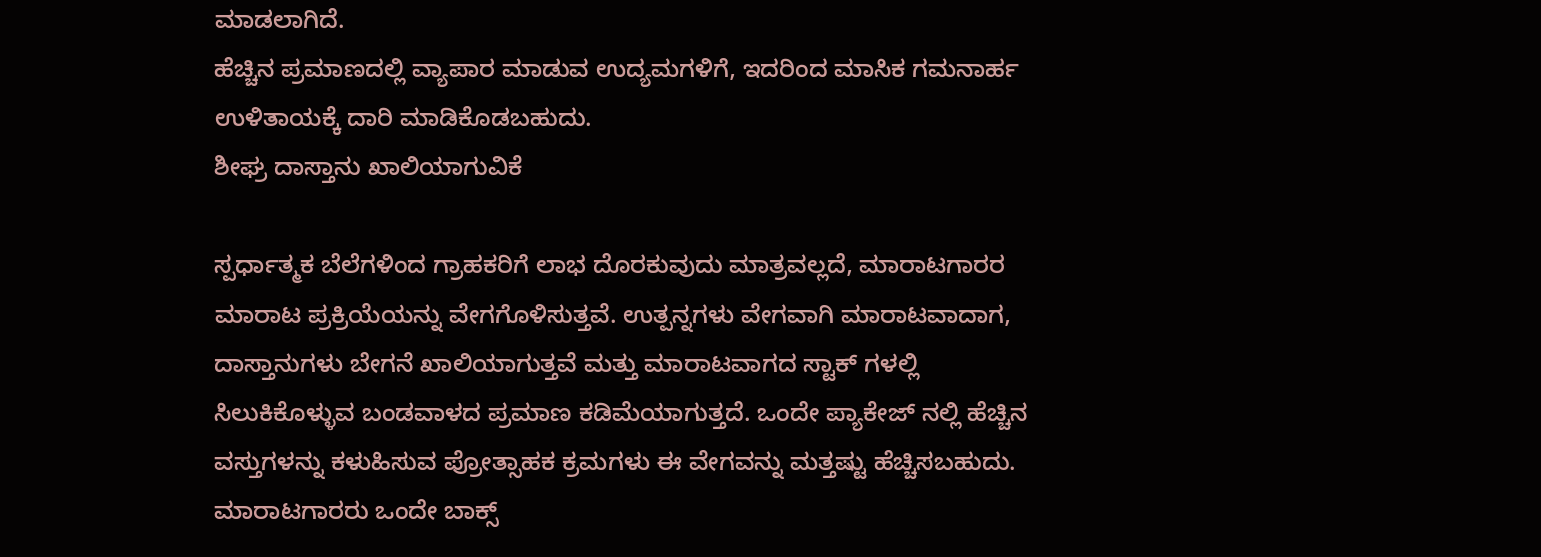ಮಾಡಲಾಗಿದೆ.
ಹೆಚ್ಚಿನ ಪ್ರಮಾಣದಲ್ಲಿ ವ್ಯಾಪಾರ ಮಾಡುವ ಉದ್ಯಮಗಳಿಗೆ, ಇದರಿಂದ ಮಾಸಿಕ ಗಮನಾರ್ಹ ಉಳಿತಾಯಕ್ಕೆ ದಾರಿ ಮಾಡಿಕೊಡಬಹುದು.
ಶೀಘ್ರ ದಾಸ್ತಾನು ಖಾಲಿಯಾಗುವಿಕೆ

ಸ್ಪರ್ಧಾತ್ಮಕ ಬೆಲೆಗಳಿಂದ ಗ್ರಾಹಕರಿಗೆ ಲಾಭ ದೊರಕುವುದು ಮಾತ್ರವಲ್ಲದೆ, ಮಾರಾಟಗಾರರ ಮಾರಾಟ ಪ್ರಕ್ರಿಯೆಯನ್ನು ವೇಗಗೊಳಿಸುತ್ತವೆ. ಉತ್ಪನ್ನಗಳು ವೇಗವಾಗಿ ಮಾರಾಟವಾದಾಗ, ದಾಸ್ತಾನುಗಳು ಬೇಗನೆ ಖಾಲಿಯಾಗುತ್ತವೆ ಮತ್ತು ಮಾರಾಟವಾಗದ ಸ್ಟಾಕ್‌ ಗಳಲ್ಲಿ ಸಿಲುಕಿಕೊಳ್ಳುವ ಬಂಡವಾಳದ ಪ್ರಮಾಣ ಕಡಿಮೆಯಾಗುತ್ತದೆ. ಒಂದೇ ಪ್ಯಾಕೇಜ್‌ ನಲ್ಲಿ ಹೆಚ್ಚಿನ ವಸ್ತುಗಳನ್ನು ಕಳುಹಿಸುವ ಪ್ರೋತ್ಸಾಹಕ ಕ್ರಮಗಳು ಈ ವೇಗವನ್ನು ಮತ್ತಷ್ಟು ಹೆಚ್ಚಿಸಬಹುದು. ಮಾರಾಟಗಾರರು ಒಂದೇ ಬಾಕ್ಸ್‌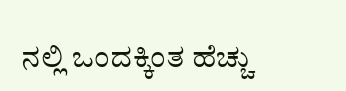ನಲ್ಲಿ ಒಂದಕ್ಕಿಂತ ಹೆಚ್ಚು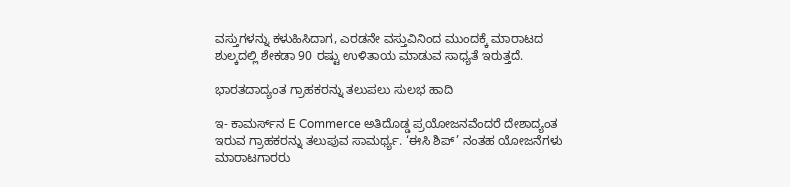ವಸ್ತುಗಳನ್ನು ಕಳುಹಿಸಿದಾಗ, ಎರಡನೇ ವಸ್ತುವಿನಿಂದ ಮುಂದಕ್ಕೆ ಮಾರಾಟದ ಶುಲ್ಕದಲ್ಲಿ ಶೇಕಡಾ 90 ರಷ್ಟು ಉಳಿತಾಯ ಮಾಡುವ ಸಾಧ್ಯತೆ ಇರುತ್ತದೆ.

ಭಾರತದಾದ್ಯಂತ ಗ್ರಾಹಕರನ್ನು ತಲುಪಲು ಸುಲಭ ಹಾದಿ

ಇ- ಕಾಮರ್ಸ್‌ನ E Commerce ಅತಿದೊಡ್ಡ ಪ್ರಯೋಜನವೆಂದರೆ ದೇಶಾದ್ಯಂತ ಇರುವ ಗ್ರಾಹಕರನ್ನು ತಲುಪುವ ಸಾಮರ್ಥ್ಯ. ‘ಈಸಿ ಶಿಪ್’ ನಂತಹ ಯೋಜನೆಗಳು ಮಾರಾಟಗಾರರು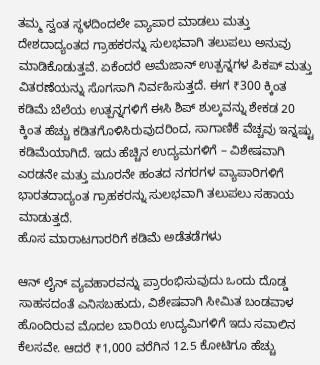ತಮ್ಮ ಸ್ವಂತ ಸ್ಥಳದಿಂದಲೇ ವ್ಯಾಪಾರ ಮಾಡಲು ಮತ್ತು ದೇಶದಾದ್ಯಂತದ ಗ್ರಾಹಕರನ್ನು ಸುಲಭವಾಗಿ ತಲುಪಲು ಅನುವು ಮಾಡಿಕೊಡುತ್ತವೆ. ಏಕೆಂದರೆ ಅಮೆಜಾನ್ ಉತ್ಪನ್ನಗಳ ಪಿಕಪ್ ಮತ್ತು ವಿತರಣೆಯನ್ನು ಸೊಗಸಾಗಿ ನಿರ್ವಹಿಸುತ್ತದೆ. ಈಗ ₹300 ಕ್ಕಿಂತ ಕಡಿಮೆ ಬೆಲೆಯ ಉತ್ಪನ್ನಗಳಿಗೆ ಈಸಿ ಶಿಪ್ ಶುಲ್ಕವನ್ನು ಶೇಕಡ 20 ಕ್ಕಿಂತ ಹೆಚ್ಚು ಕಡಿತಗೊಳಿಸಿರುವುದರಿಂದ, ಸಾಗಾಣಿಕೆ ವೆಚ್ಚವು ಇನ್ನಷ್ಟು ಕಡಿಮೆಯಾಗಿದೆ. ಇದು ಹೆಚ್ಚಿನ ಉದ್ಯಮಗಳಿಗೆ – ವಿಶೇಷವಾಗಿ ಎರಡನೇ ಮತ್ತು ಮೂರನೇ ಹಂತದ ನಗರಗಳ ವ್ಯಾಪಾರಿಗಳಿಗೆ ಭಾರತದಾದ್ಯಂತ ಗ್ರಾಹಕರನ್ನು ಸುಲಭವಾಗಿ ತಲುಪಲು ಸಹಾಯ ಮಾಡುತ್ತದೆ.
ಹೊಸ ಮಾರಾಟಗಾರರಿಗೆ ಕಡಿಮೆ ಅಡೆತಡೆಗಳು

ಆನ್‌ ಲೈನ್ ವ್ಯವಹಾರವನ್ನು ಪ್ರಾರಂಭಿಸುವುದು ಒಂದು ದೊಡ್ಡ ಸಾಹಸದಂತೆ ಎನಿಸಬಹುದು, ವಿಶೇಷವಾಗಿ ಸೀಮಿತ ಬಂಡವಾಳ ಹೊಂದಿರುವ ಮೊದಲ ಬಾರಿಯ ಉದ್ಯಮಿಗಳಿಗೆ ಇದು ಸವಾಲಿನ ಕೆಲಸವೇ. ಆದರೆ ₹1,000 ವರೆಗಿನ 12.5 ಕೋಟಿಗೂ ಹೆಚ್ಚು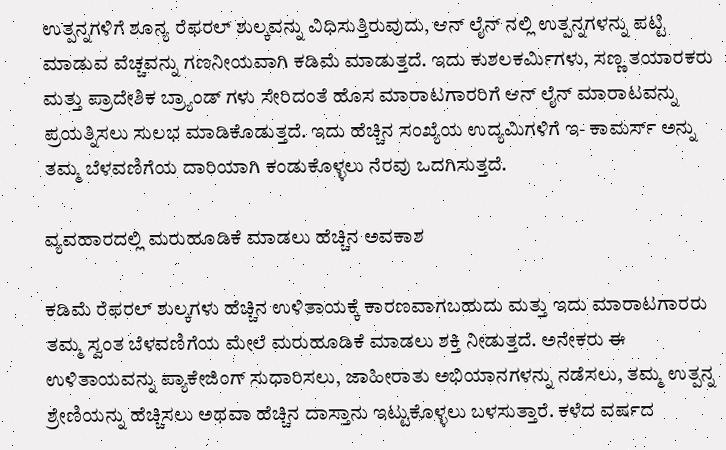ಉತ್ಪನ್ನಗಳಿಗೆ ಶೂನ್ಯ ರೆಫರಲ್ ಶುಲ್ಕವನ್ನು ವಿಧಿಸುತ್ತಿರುವುದು, ಆನ್‌ ಲೈನ್‌ ನಲ್ಲಿ ಉತ್ಪನ್ನಗಳನ್ನು ಪಟ್ಟಿ ಮಾಡುವ ವೆಚ್ಚವನ್ನು ಗಣನೀಯವಾಗಿ ಕಡಿಮೆ ಮಾಡುತ್ತದೆ. ಇದು ಕುಶಲಕರ್ಮಿಗಳು, ಸಣ್ಣ ತಯಾರಕರು ಮತ್ತು ಪ್ರಾದೇಶಿಕ ಬ್ರ್ಯಾಂಡ್‌ ಗಳು ಸೇರಿದಂತೆ ಹೊಸ ಮಾರಾಟಗಾರರಿಗೆ ಆನ್‌ ಲೈನ್ ಮಾರಾಟವನ್ನು ಪ್ರಯತ್ನಿಸಲು ಸುಲಭ ಮಾಡಿಕೊಡುತ್ತದೆ. ಇದು ಹೆಚ್ಚಿನ ಸಂಖ್ಯೆಯ ಉದ್ಯಮಿಗಳಿಗೆ ಇ- ಕಾಮರ್ಸ್ ಅನ್ನು ತಮ್ಮ ಬೆಳವಣಿಗೆಯ ದಾರಿಯಾಗಿ ಕಂಡುಕೊಳ್ಳಲು ನೆರವು ಒದಗಿಸುತ್ತದೆ.

ವ್ಯವಹಾರದಲ್ಲಿ ಮರುಹೂಡಿಕೆ ಮಾಡಲು ಹೆಚ್ಚಿನ ಅವಕಾಶ

ಕಡಿಮೆ ರೆಫರಲ್ ಶುಲ್ಕಗಳು ಹೆಚ್ಚಿನ ಉಳಿತಾಯಕ್ಕೆ ಕಾರಣವಾಗಬಹುದು ಮತ್ತು ಇದು ಮಾರಾಟಗಾರರು ತಮ್ಮ ಸ್ವಂತ ಬೆಳವಣಿಗೆಯ ಮೇಲೆ ಮರುಹೂಡಿಕೆ ಮಾಡಲು ಶಕ್ತಿ ನೀಡುತ್ತದೆ. ಅನೇಕರು ಈ ಉಳಿತಾಯವನ್ನು ಪ್ಯಾಕೇಜಿಂಗ್ ಸುಧಾರಿಸಲು, ಜಾಹೀರಾತು ಅಭಿಯಾನಗಳನ್ನು ನಡೆಸಲು, ತಮ್ಮ ಉತ್ಪನ್ನ ಶ್ರೇಣಿಯನ್ನು ಹೆಚ್ಚಿಸಲು ಅಥವಾ ಹೆಚ್ಚಿನ ದಾಸ್ತಾನು ಇಟ್ಟುಕೊಳ್ಳಲು ಬಳಸುತ್ತಾರೆ. ಕಳೆದ ವರ್ಷದ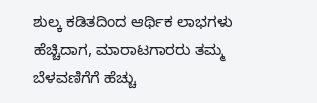ಶುಲ್ಕ ಕಡಿತದಿಂದ ಆರ್ಥಿಕ ಲಾಭಗಳು ಹೆಚ್ಚಿದಾಗ, ಮಾರಾಟಗಾರರು ತಮ್ಮ ಬೆಳವಣಿಗೆಗೆ ಹೆಚ್ಚು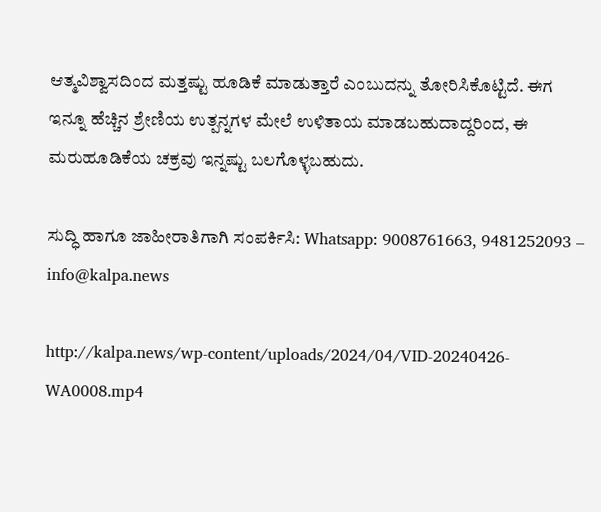ಆತ್ಮವಿಶ್ವಾಸದಿಂದ ಮತ್ತಷ್ಟು ಹೂಡಿಕೆ ಮಾಡುತ್ತಾರೆ ಎಂಬುದನ್ನು ತೋರಿಸಿಕೊಟ್ಟಿದೆ. ಈಗ ಇನ್ನೂ ಹೆಚ್ಚಿನ ಶ್ರೇಣಿಯ ಉತ್ಪನ್ನಗಳ ಮೇಲೆ ಉಳಿತಾಯ ಮಾಡಬಹುದಾದ್ದರಿಂದ, ಈ ಮರುಹೂಡಿಕೆಯ ಚಕ್ರವು ಇನ್ನಷ್ಟು ಬಲಗೊಳ್ಳಬಹುದು.

ಸುದ್ಧಿ ಹಾಗೂ ಜಾಹೀರಾತಿಗಾಗಿ ಸಂಪರ್ಕಿಸಿ: Whatsapp: 9008761663, 9481252093 – info@kalpa.news

http://kalpa.news/wp-content/uploads/2024/04/VID-20240426-WA0008.mp4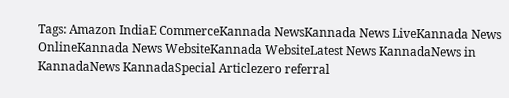Tags: Amazon IndiaE CommerceKannada NewsKannada News LiveKannada News OnlineKannada News WebsiteKannada WebsiteLatest News KannadaNews in KannadaNews KannadaSpecial Articlezero referral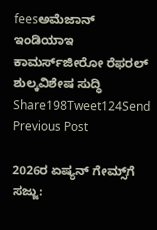feesಅಮೆಜಾನ್ ಇಂಡಿಯಾಇ ಕಾಮರ್ಸ್‌ಜೀರೋ ರೆಫರಲ್ ಶುಲ್ಕವಿಶೇಷ ಸುದ್ಧಿ
Share198Tweet124Send
Previous Post

2026ರ ಏಷ್ಯನ್ ಗೇಮ್ಸ್‌ಗೆ ಸಜ್ಜು: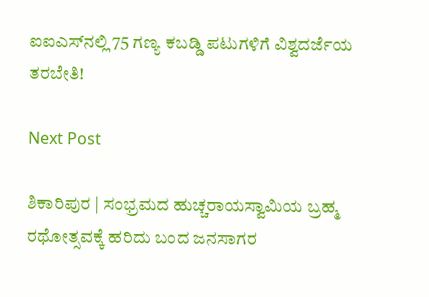ಐಐಎಸ್‌ನಲ್ಲಿ 75 ಗಣ್ಯ ಕಬಡ್ಡಿ ಪಟುಗಳಿಗೆ ವಿಶ್ವದರ್ಜೆಯ ತರಬೇತಿ!

Next Post

ಶಿಕಾರಿಪುರ | ಸಂಭ್ರಮದ ಹುಚ್ಚರಾಯಸ್ವಾಮಿಯ ಬ್ರಹ್ಮ ರಥೋತ್ಸವಕ್ಕೆ ಹರಿದು ಬಂದ ಜನಸಾಗರ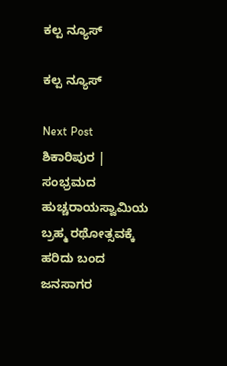ಕಲ್ಪ ನ್ಯೂಸ್

ಕಲ್ಪ ನ್ಯೂಸ್

Next Post
ಶಿಕಾರಿಪುರ | ಸಂಭ್ರಮದ ಹುಚ್ಚರಾಯಸ್ವಾಮಿಯ ಬ್ರಹ್ಮ ರಥೋತ್ಸವಕ್ಕೆ ಹರಿದು ಬಂದ ಜನಸಾಗರ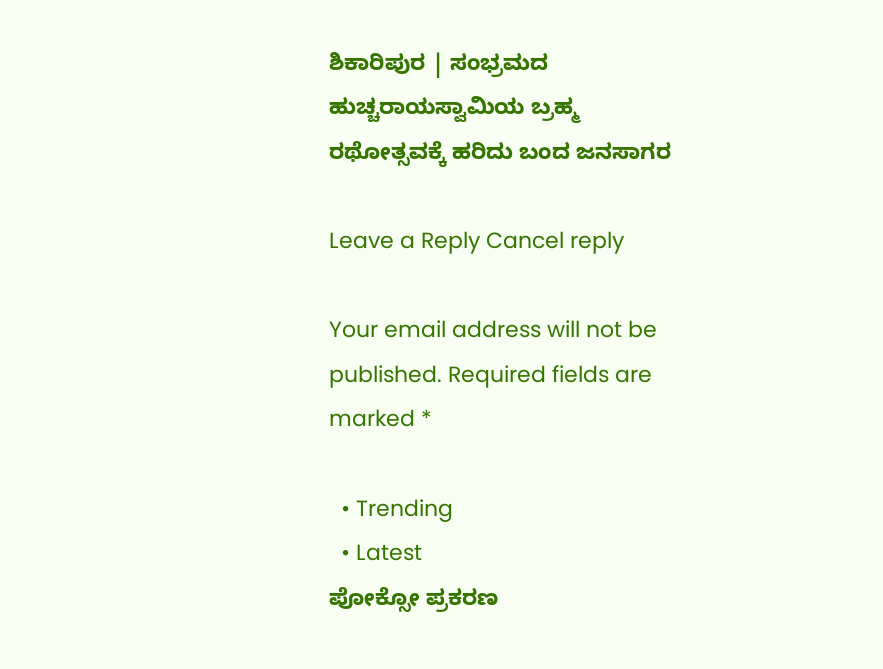ಶಿಕಾರಿಪುರ | ಸಂಭ್ರಮದ ಹುಚ್ಚರಾಯಸ್ವಾಮಿಯ ಬ್ರಹ್ಮ ರಥೋತ್ಸವಕ್ಕೆ ಹರಿದು ಬಂದ ಜನಸಾಗರ

Leave a Reply Cancel reply

Your email address will not be published. Required fields are marked *

  • Trending
  • Latest
ಪೋಕ್ಸೋ ಪ್ರಕರಣ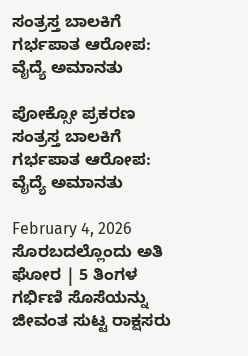ಸಂತ್ರಸ್ತ ಬಾಲಕಿಗೆ ಗರ್ಭಪಾತ ಆರೋಪ: ವೈದ್ಯೆ ಅಮಾನತು

ಪೋಕ್ಸೋ ಪ್ರಕರಣ ಸಂತ್ರಸ್ತ ಬಾಲಕಿಗೆ ಗರ್ಭಪಾತ ಆರೋಪ: ವೈದ್ಯೆ ಅಮಾನತು

February 4, 2026
ಸೊರಬದಲ್ಲೊಂದು ಅತಿ ಘೋರ | 5 ತಿಂಗಳ ಗರ್ಭಿಣಿ ಸೊಸೆಯನ್ನು ಜೀವಂತ ಸುಟ್ಟ ರಾಕ್ಷಸರು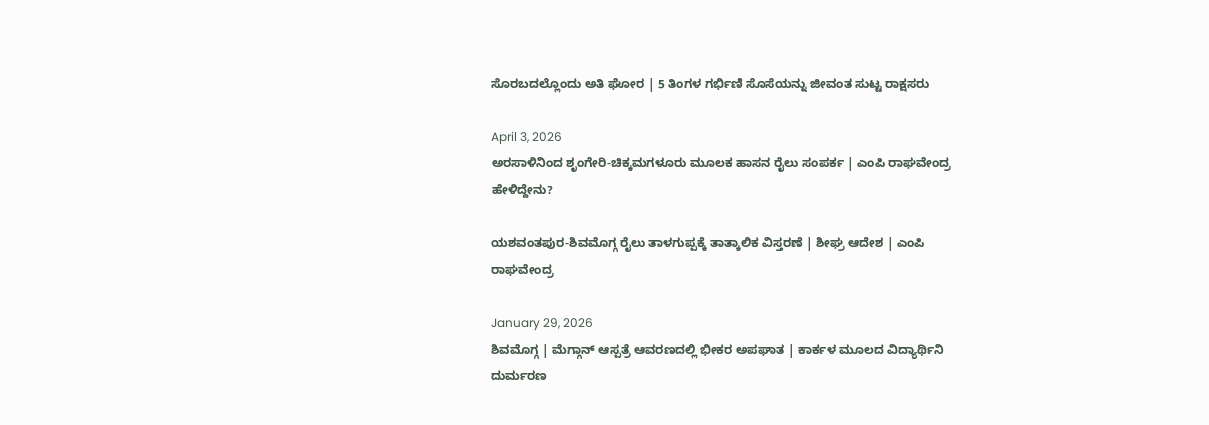ಸೊರಬದಲ್ಲೊಂದು ಅತಿ ಘೋರ | 5 ತಿಂಗಳ ಗರ್ಭಿಣಿ ಸೊಸೆಯನ್ನು ಜೀವಂತ ಸುಟ್ಟ ರಾಕ್ಷಸರು

April 3, 2026
ಅರಸಾಳಿನಿಂದ ಶೃಂಗೇರಿ-ಚಿಕ್ಕಮಗಳೂರು ಮೂಲಕ ಹಾಸನ ರೈಲು ಸಂಪರ್ಕ | ಎಂಪಿ ರಾಘವೇಂದ್ರ ಹೇಳಿದ್ದೇನು?

ಯಶವಂತಪುರ-ಶಿವಮೊಗ್ಗ ರೈಲು ತಾಳಗುಪ್ಪಕ್ಕೆ ತಾತ್ಕಾಲಿಕ ವಿಸ್ತರಣೆ | ಶೀಘ್ರ ಆದೇಶ | ಎಂಪಿ ರಾಘವೇಂದ್ರ

January 29, 2026
ಶಿವಮೊಗ್ಗ | ಮೆಗ್ಗಾನ್ ಆಸ್ಪತ್ರೆ ಆವರಣದಲ್ಲಿ ಭೀಕರ ಅಪಘಾತ | ಕಾರ್ಕಳ ಮೂಲದ ವಿದ್ಯಾರ್ಥಿನಿ ದುರ್ಮರಣ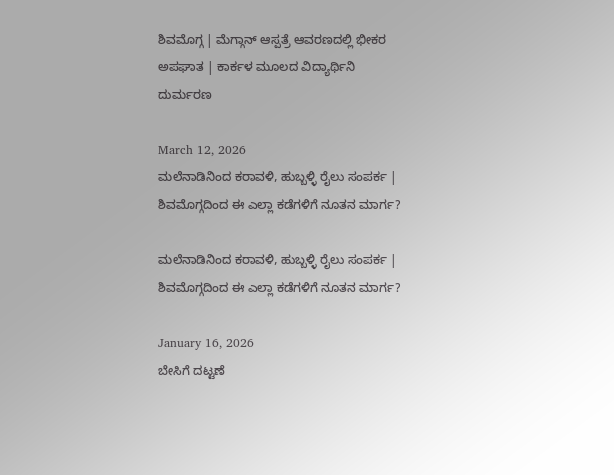ಶಿವಮೊಗ್ಗ | ಮೆಗ್ಗಾನ್ ಆಸ್ಪತ್ರೆ ಆವರಣದಲ್ಲಿ ಭೀಕರ ಅಪಘಾತ | ಕಾರ್ಕಳ ಮೂಲದ ವಿದ್ಯಾರ್ಥಿನಿ ದುರ್ಮರಣ

March 12, 2026
ಮಲೆನಾಡಿನಿಂದ ಕರಾವಳಿ, ಹುಬ್ಬಳ್ಳಿ ರೈಲು ಸಂಪರ್ಕ | ಶಿವಮೊಗ್ಗದಿಂದ ಈ ಎಲ್ಲಾ ಕಡೆಗಳಿಗೆ ನೂತನ ಮಾರ್ಗ?

ಮಲೆನಾಡಿನಿಂದ ಕರಾವಳಿ, ಹುಬ್ಬಳ್ಳಿ ರೈಲು ಸಂಪರ್ಕ | ಶಿವಮೊಗ್ಗದಿಂದ ಈ ಎಲ್ಲಾ ಕಡೆಗಳಿಗೆ ನೂತನ ಮಾರ್ಗ?

January 16, 2026
ಬೇಸಿಗೆ ದಟ್ಟಣೆ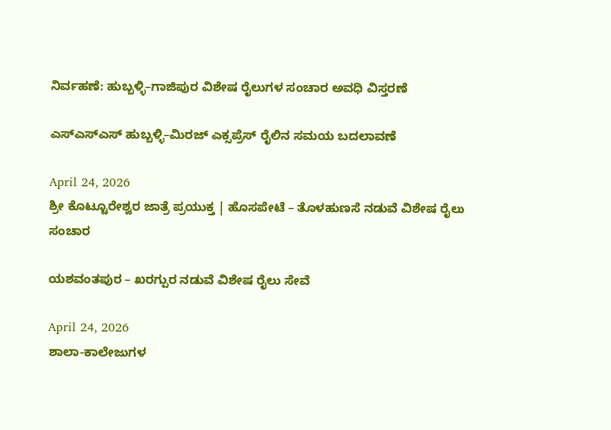ನಿರ್ವಹಣೆ: ಹುಬ್ಬಳ್ಳಿ–ಗಾಜಿಪುರ ವಿಶೇಷ ರೈಲುಗಳ ಸಂಚಾರ ಅವಧಿ ವಿಸ್ತರಣೆ

ಎಸ್ಎಸ್ಎಸ್ ಹುಬ್ಬಳ್ಳಿ–ಮಿರಜ್ ಎಕ್ಸಪ್ರೆಸ್ ರೈಲಿನ ಸಮಯ ಬದಲಾವಣೆ

April 24, 2026
ಶ್ರೀ ಕೊಟ್ಟೂರೇಶ್ವರ ಜಾತ್ರೆ ಪ್ರಯುಕ್ತ | ಹೊಸಪೇಟೆ – ತೊಳಹುಣಸೆ ನಡುವೆ ವಿಶೇಷ ರೈಲು ಸಂಚಾರ

ಯಶವಂತಪುರ – ಖರಗ್ಪುರ ನಡುವೆ ವಿಶೇಷ ರೈಲು ಸೇವೆ

April 24, 2026
ಶಾಲಾ-ಕಾಲೇಜುಗಳ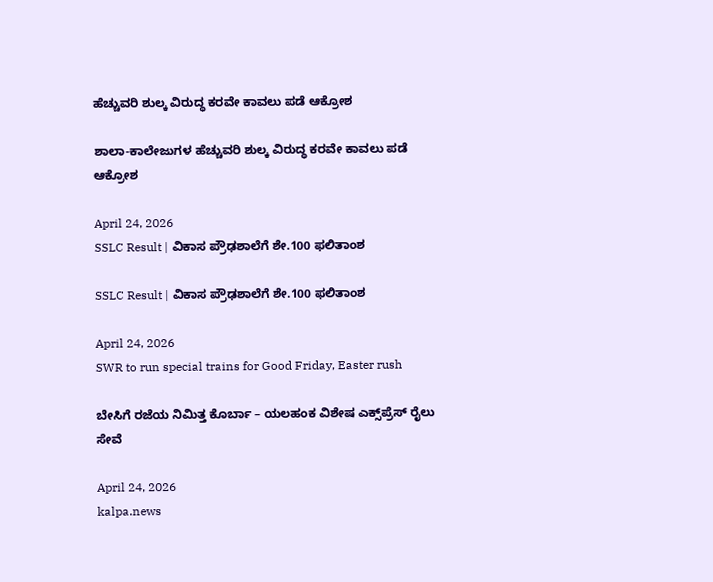ಹೆಚ್ಚುವರಿ ಶುಲ್ಕ ವಿರುದ್ಧ ಕರವೇ ಕಾವಲು ಪಡೆ ಆಕ್ರೋಶ

ಶಾಲಾ-ಕಾಲೇಜುಗಳ ಹೆಚ್ಚುವರಿ ಶುಲ್ಕ ವಿರುದ್ಧ ಕರವೇ ಕಾವಲು ಪಡೆ ಆಕ್ರೋಶ

April 24, 2026
SSLC Result | ವಿಕಾಸ ಪ್ರೌಢಶಾಲೆಗೆ ಶೇ.100 ಫಲಿತಾಂಶ

SSLC Result | ವಿಕಾಸ ಪ್ರೌಢಶಾಲೆಗೆ ಶೇ.100 ಫಲಿತಾಂಶ

April 24, 2026
SWR to run special trains for Good Friday, Easter rush

ಬೇಸಿಗೆ ರಜೆಯ ನಿಮಿತ್ತ ಕೊರ್ಬಾ – ಯಲಹಂಕ ವಿಶೇಷ ಎಕ್ಸ್‌ಪ್ರೆಸ್ ರೈಲು ಸೇವೆ

April 24, 2026
kalpa.news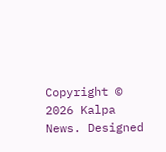Copyright © 2026 Kalpa News. Designed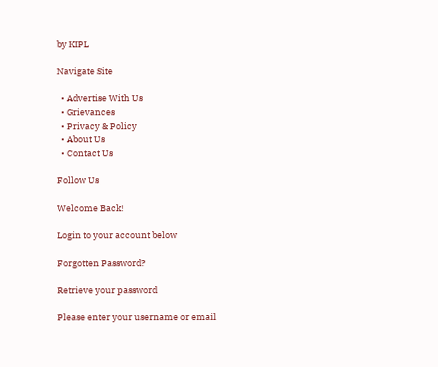by KIPL

Navigate Site

  • Advertise With Us
  • Grievances
  • Privacy & Policy
  • About Us
  • Contact Us

Follow Us

Welcome Back!

Login to your account below

Forgotten Password?

Retrieve your password

Please enter your username or email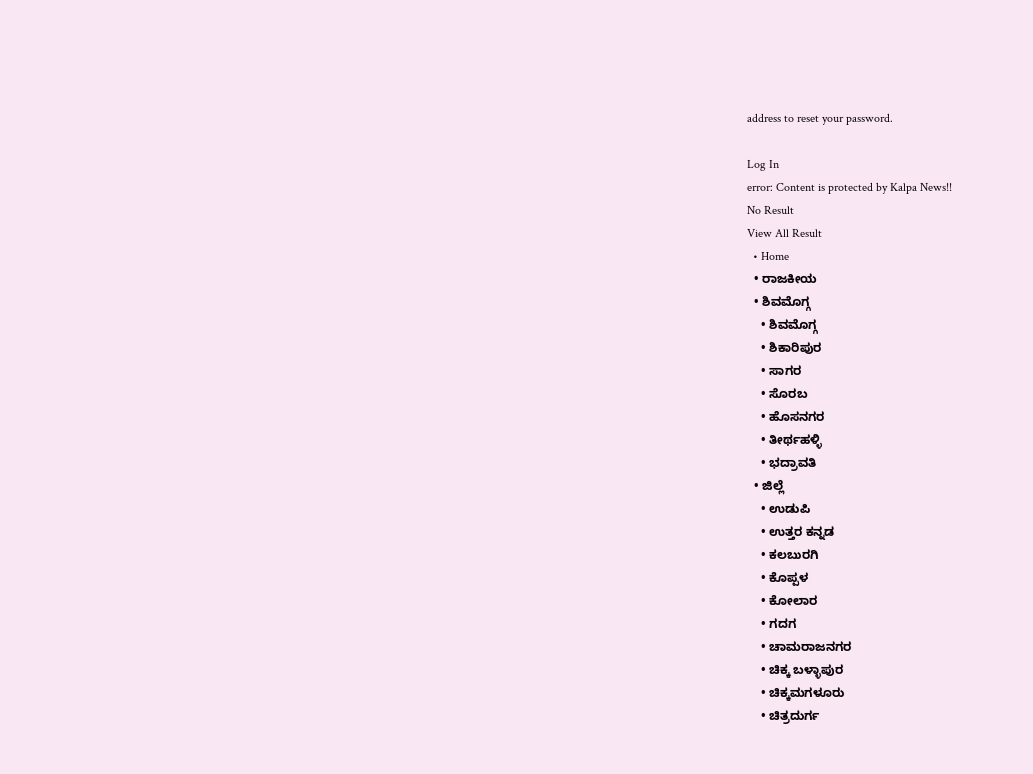address to reset your password.

Log In
error: Content is protected by Kalpa News!!
No Result
View All Result
  • Home
  • ರಾಜಕೀಯ
  • ಶಿವಮೊಗ್ಗ
    • ಶಿವಮೊಗ್ಗ
    • ಶಿಕಾರಿಪುರ
    • ಸಾಗರ
    • ಸೊರಬ
    • ಹೊಸನಗರ
    • ತೀರ್ಥಹಳ್ಳಿ
    • ಭದ್ರಾವತಿ
  • ಜಿಲ್ಲೆ
    • ಉಡುಪಿ
    • ಉತ್ತರ ಕನ್ನಡ
    • ಕಲಬುರಗಿ
    • ಕೊಪ್ಪಳ
    • ಕೋಲಾರ
    • ಗದಗ
    • ಚಾಮರಾಜನಗರ
    • ಚಿಕ್ಕ ಬಳ್ಳಾಪುರ
    • ಚಿಕ್ಕಮಗಳೂರು
    • ಚಿತ್ರದುರ್ಗ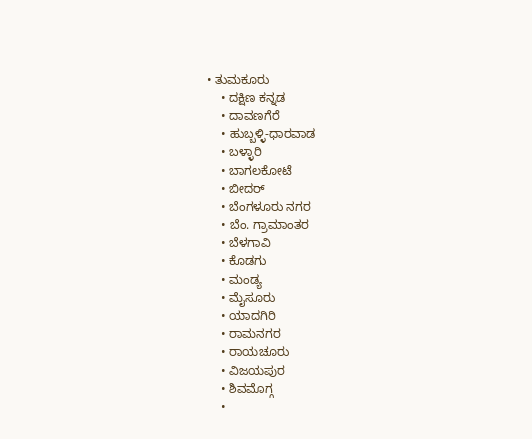• ತುಮಕೂರು
    • ದಕ್ಷಿಣ ಕನ್ನಡ
    • ದಾವಣಗೆರೆ
    • ಹುಬ್ಬಳ್ಳಿ-ಧಾರವಾಡ
    • ಬಳ್ಳಾರಿ
    • ಬಾಗಲಕೋಟೆ
    • ಬೀದರ್
    • ಬೆಂಗಳೂರು ನಗರ
    • ಬೆಂ. ಗ್ರಾಮಾಂತರ
    • ಬೆಳಗಾವಿ
    • ಕೊಡಗು
    • ಮಂಡ್ಯ
    • ಮೈಸೂರು
    • ಯಾದಗಿರಿ
    • ರಾಮನಗರ
    • ರಾಯಚೂರು
    • ವಿಜಯಪುರ
    • ಶಿವಮೊಗ್ಗ
    •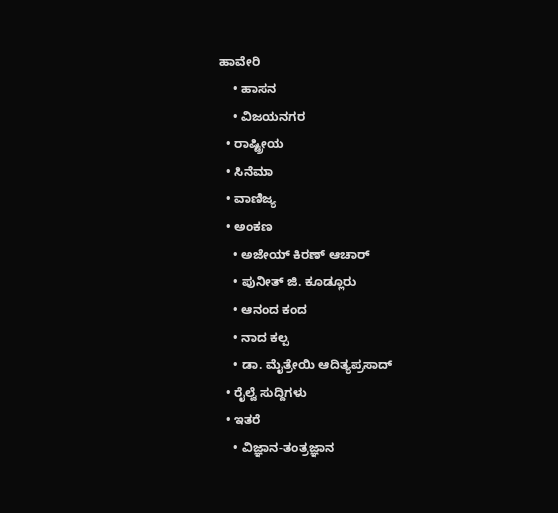ಹಾವೇರಿ
    • ಹಾಸನ
    • ವಿಜಯನಗರ
  • ರಾಷ್ಟ್ರೀಯ
  • ಸಿನೆಮಾ
  • ವಾಣಿಜ್ಯ
  • ಅಂಕಣ
    • ಅಜೇಯ್ ಕಿರಣ್ ಆಚಾರ್
    • ಪುನೀತ್ ಜಿ. ಕೂಡ್ಲೂರು
    • ಆನಂದ ಕಂದ
    • ನಾದ ಕಲ್ಪ
    • ಡಾ. ಮೈತ್ರೇಯಿ ಆದಿತ್ಯಪ್ರಸಾದ್
  • ರೈಲ್ವೆ ಸುದ್ದಿಗಳು
  • ಇತರೆ
    • ವಿಜ್ಞಾನ-ತಂತ್ರಜ್ಞಾನ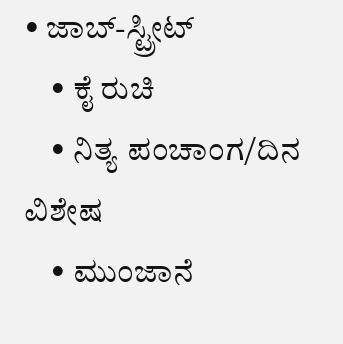• ಜಾಬ್-ಸ್ಟ್ರೀಟ್
    • ಕೈ ರುಚಿ
    • ನಿತ್ಯ ಪಂಚಾಂಗ/ದಿನ ವಿಶೇಷ
    • ಮುಂಜಾನೆ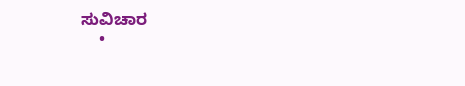ಸುವಿಚಾರ
    •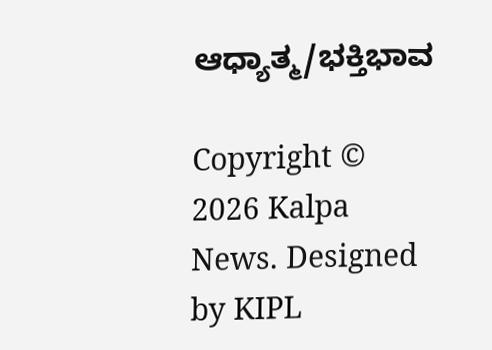ಆಧ್ಯಾತ್ಮ/ಭಕ್ತಿಭಾವ

Copyright © 2026 Kalpa News. Designed by KIPL